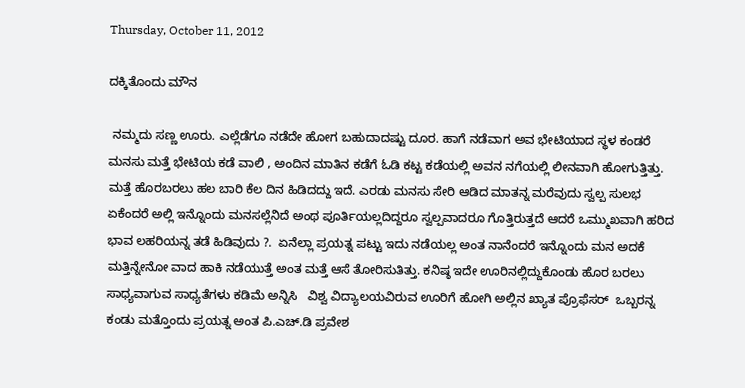Thursday, October 11, 2012

ದಕ್ಕಿತೊಂದು ಮೌನ

 ನಮ್ಮದು ಸಣ್ಣ ಊರು. ಎಲ್ಲೆಡೆಗೂ ನಡೆದೇ ಹೋಗ ಬಹುದಾದಷ್ಟು ದೂರ. ಹಾಗೆ ನಡೆವಾಗ ಅವ ಭೇಟಿಯಾದ ಸ್ಥಳ ಕಂಡರೆ ಮನಸು ಮತ್ತೆ ಭೇಟಿಯ ಕಡೆ ವಾಲಿ , ಅಂದಿನ ಮಾತಿನ ಕಡೆಗೆ ಓಡಿ ಕಟ್ಟ ಕಡೆಯಲ್ಲಿ ಅವನ ನಗೆಯಲ್ಲಿ ಲೀನವಾಗಿ ಹೋಗುತ್ತಿತ್ತು. ಮತ್ತೆ ಹೊರಬರಲು ಹಲ ಬಾರಿ ಕೆಲ ದಿನ ಹಿಡಿದದ್ದು ಇದೆ. ಎರಡು ಮನಸು ಸೇರಿ ಆಡಿದ ಮಾತನ್ನ ಮರೆವುದು ಸ್ವಲ್ಪ ಸುಲಭ  ಏಕೆಂದರೆ ಅಲ್ಲಿ ಇನ್ನೊಂದು ಮನಸಲ್ಲೆನಿದೆ ಅಂಥ ಪೂರ್ತಿಯಲ್ಲದಿದ್ದರೂ ಸ್ವಲ್ಪವಾದರೂ ಗೊತ್ತಿರುತ್ತದೆ ಆದರೆ ಒಮ್ಮುಖವಾಗಿ ಹರಿದ ಭಾವ ಲಹರಿಯನ್ನ ತಡೆ ಹಿಡಿವುದು ?.  ಏನೆಲ್ಲಾ ಪ್ರಯತ್ನ ಪಟ್ಟು ಇದು ನಡೆಯಲ್ಲ ಅಂತ ನಾನೆಂದರೆ ಇನ್ನೊಂದು ಮನ ಅದಕೆ ಮತ್ತಿನ್ನೇನೋ ವಾದ ಹಾಕಿ ನಡೆಯುತ್ತೆ ಅಂತ ಮತ್ತೆ ಆಸೆ ತೋರಿಸುತಿತ್ತು. ಕನಿಷ್ಠ ಇದೇ ಊರಿನಲ್ಲಿದ್ದುಕೊಂಡು ಹೊರ ಬರಲು  ಸಾಧ್ಯವಾಗುವ ಸಾಧ್ಯತೆಗಳು ಕಡಿಮೆ ಅನ್ನಿಸಿ   ವಿಶ್ವ ವಿದ್ಯಾಲಯವಿರುವ ಊರಿಗೆ ಹೋಗಿ ಅಲ್ಲಿನ ಖ್ಯಾತ ಪ್ರೊಫೆಸರ್  ಒಬ್ಬರನ್ನ  ಕಂಡು ಮತ್ತೊಂದು ಪ್ರಯತ್ನ ಅಂತ ಪಿ.ಎಚ್.ಡಿ ಪ್ರವೇಶ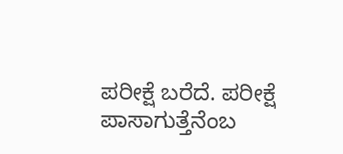ಪರೀಕ್ಷೆ ಬರೆದೆ. ಪರೀಕ್ಷೆ ಪಾಸಾಗುತ್ತೆನೆಂಬ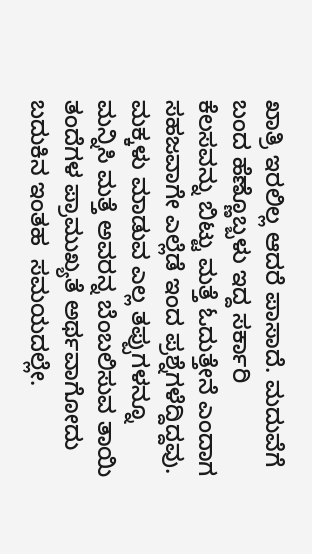ಖಾತ್ರಿ ಇರಲಿಲ್ಲ ಆದರೆ ಪಾಸಾದೆ. ಮದುವೆಗೆ ಬಂದ ಹೆಣ್ಣೊಬ್ಬಳು ಇದ್ದ ಸರ್ಕಾರಿ ಕೆಲಸವನ್ನು ಬಿಟ್ಟು ಮತ್ತೆ ಓದುತ್ತೇನೆ ಎಂದಾಗ ಸಹಜವಾಗೇ ಎಲ್ಲೆಡೆ ಇಂದ ಪ್ರಶ್ನೆಗಳೆದ್ದಿದ್ದವು.  ಮಕ್ಕಳು ಮಾಡುವ ಎಲ್ಲ ತಪ್ಪುಗಳನ್ನೂ ಮನ್ನಿಸಿ ಮತ್ತೆ ಅವರನ್ನ ಬೆಂಬಲಿಸುವ ತಾಯಿ ತಂದೆಗಳ ಪ್ರಾಮುಖ್ಯತೆ ಅರ್ಥವಾಗೋದು ಬದುಕಿನ ಇಂತಹ  ಸಮಯದಲ್ಲೇ.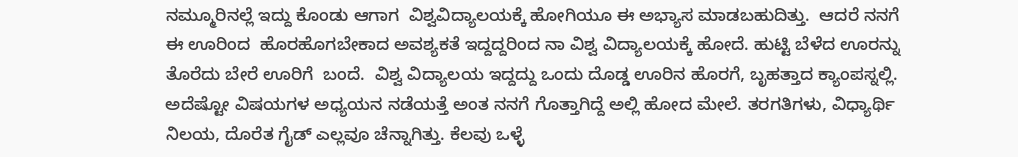ನಮ್ಮೂರಿನಲ್ಲೆ ಇದ್ದು ಕೊಂಡು ಆಗಾಗ  ವಿಶ್ವವಿದ್ಯಾಲಯಕ್ಕೆ ಹೋಗಿಯೂ ಈ ಅಭ್ಯಾಸ ಮಾಡಬಹುದಿತ್ತು.  ಆದರೆ ನನಗೆ ಈ ಊರಿಂದ  ಹೊರಹೊಗಬೇಕಾದ ಅವಶ್ಯಕತೆ ಇದ್ದದ್ದರಿಂದ ನಾ ವಿಶ್ವ ವಿದ್ಯಾಲಯಕ್ಕೆ ಹೋದೆ. ಹುಟ್ಟಿ ಬೆಳೆದ ಊರನ್ನು ತೊರೆದು ಬೇರೆ ಊರಿಗೆ  ಬಂದೆ.  ವಿಶ್ವ ವಿದ್ಯಾಲಯ ಇದ್ದದ್ದು ಒಂದು ದೊಡ್ಡ ಊರಿನ ಹೊರಗೆ, ಬೃಹತ್ತಾದ ಕ್ಯಾಂಪಸ್ನಲ್ಲಿ. ಅದೆಷ್ಟೋ ವಿಷಯಗಳ ಅಧ್ಯಯನ ನಡೆಯತ್ತೆ ಅಂತ ನನಗೆ ಗೊತ್ತಾಗಿದ್ದೆ ಅಲ್ಲಿ ಹೋದ ಮೇಲೆ. ತರಗತಿಗಳು, ವಿಧ್ಯಾರ್ಥಿ ನಿಲಯ, ದೊರೆತ ಗೈಡ್ ಎಲ್ಲವೂ ಚೆನ್ನಾಗಿತ್ತು. ಕೆಲವು ಒಳ್ಳೆ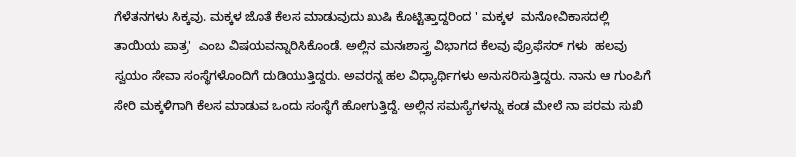ಗೆಳೆತನಗಳು ಸಿಕ್ಕವು. ಮಕ್ಕಳ ಜೊತೆ ಕೆಲಸ ಮಾಡುವುದು ಖುಷಿ ಕೊಟ್ಟಿತ್ತಾದ್ದರಿಂದ ' ಮಕ್ಕಳ  ಮನೋವಿಕಾಸದಲ್ಲಿ  ತಾಯಿಯ ಪಾತ್ರ'  ಎಂಬ ವಿಷಯವನ್ನಾರಿಸಿಕೊಂಡೆ. ಅಲ್ಲಿನ ಮನಃಶಾಸ್ತ್ರ ವಿಭಾಗದ ಕೆಲವು ಪ್ರೊಫೆಸರ್ ಗಳು  ಹಲವು ಸ್ವಯಂ ಸೇವಾ ಸಂಸ್ಥೆಗಳೊಂದಿಗೆ ದುಡಿಯುತ್ತಿದ್ದರು. ಅವರನ್ನ ಹಲ ವಿಧ್ಯಾರ್ಥಿಗಳು ಅನುಸರಿಸುತ್ತಿದ್ದರು. ನಾನು ಆ ಗುಂಪಿಗೆ ಸೇರಿ ಮಕ್ಕಳಿಗಾಗಿ ಕೆಲಸ ಮಾಡುವ ಒಂದು ಸಂಸ್ಥೆಗೆ ಹೋಗುತ್ತಿದ್ದೆ. ಅಲ್ಲಿನ ಸಮಸ್ಯೆಗಳನ್ನು ಕಂಡ ಮೇಲೆ ನಾ ಪರಮ ಸುಖಿ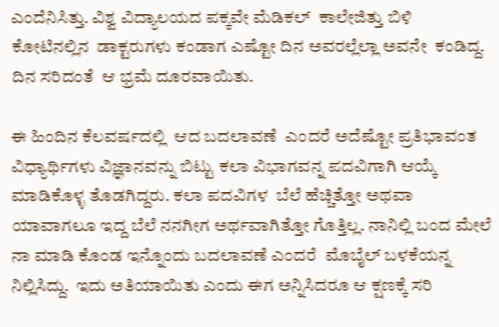ಎಂದೆನಿಸಿತ್ತು. ವಿಶ್ವ ವಿದ್ಯಾಲಯದ ಪಕ್ಕವೇ ಮೆಡಿಕಲ್  ಕಾಲೇಜಿತ್ತು ಬಿಳಿ ಕೋಟಿನಲ್ಲಿನ  ಡಾಕ್ಟರುಗಳು ಕಂಡಾಗ ಎಷ್ಟೋ ದಿನ ಅವರಲ್ಲೆಲ್ಲಾ ಅವನೇ  ಕಂಡಿದ್ದ. ದಿನ ಸರಿದಂತೆ  ಆ ಭ್ರಮೆ ದೂರವಾಯಿತು.

ಈ ಹಿಂದಿನ ಕೆಲವರ್ಷದಲ್ಲಿ  ಆದ ಬದಲಾವಣೆ  ಎಂದರೆ ಅದೆಷ್ಟೋ ಪ್ರತಿಭಾವಂತ ವಿಧ್ಯಾರ್ಥಿಗಳು ವಿಜ್ಞಾನವನ್ನು ಬಿಟ್ಟು ಕಲಾ ವಿಭಾಗವನ್ನ ಪದವಿಗಾಗಿ ಆಯ್ಕೆ ಮಾಡಿಕೊಳ್ಳ ತೊಡಗಿದ್ದರು. ಕಲಾ ಪದವಿಗಳ  ಬೆಲೆ ಹೆಚ್ಚಿತ್ತೋ ಅಥವಾ ಯಾವಾಗಲೂ ಇದ್ದ ಬೆಲೆ ನನಗೀಗ ಅರ್ಥವಾಗಿತ್ತೋ ಗೊತ್ತಿಲ್ಲ. ನಾನಿಲ್ಲಿ ಬಂದ ಮೇಲೆ ನಾ ಮಾಡಿ ಕೊಂಡ ಇನ್ನೊಂದು ಬದಲಾವಣೆ ಎಂದರೆ  ಮೊಬೈಲ್ ಬಳಕೆಯನ್ನ ನಿಲ್ಲಿಸಿದ್ದು.  ಇದು ಅತಿಯಾಯಿತು ಎಂದು ಈಗ ಅನ್ನಿಸಿದರೂ ಆ ಕ್ಷಣಕ್ಕೆ ಸರಿ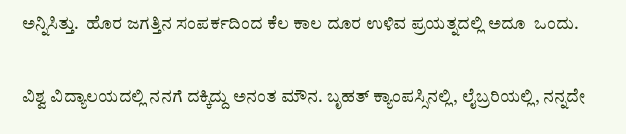ಅನ್ನಿಸಿತ್ತು.  ಹೊರ ಜಗತ್ತಿನ ಸಂಪರ್ಕದಿಂದ ಕೆಲ ಕಾಲ ದೂರ ಉಳಿವ ಪ್ರಯತ್ನದಲ್ಲಿ ಅದೂ  ಒಂದು.

ವಿಶ್ವ ವಿದ್ಯಾಲಯದಲ್ಲಿ ನನಗೆ ದಕ್ಕಿದ್ದು ಅನಂತ ಮೌನ. ಬೃಹತ್ ಕ್ಯಾಂಪಸ್ಸಿನಲ್ಲಿ, ಲೈಬ್ರರಿಯಲ್ಲಿ, ನನ್ನದೇ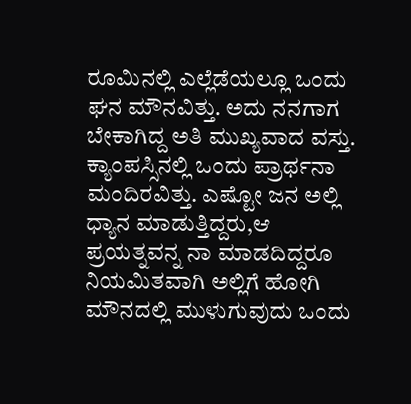ರೂಮಿನಲ್ಲಿ ಎಲ್ಲೆಡೆಯಲ್ಲೂ ಒಂದು ಘನ ಮೌನವಿತ್ತು. ಅದು ನನಗಾಗ ಬೇಕಾಗಿದ್ದ ಅತಿ ಮುಖ್ಯವಾದ ವಸ್ತು. ಕ್ಯಾಂಪಸ್ಸಿನಲ್ಲಿ ಒಂದು ಪ್ರಾರ್ಥನಾ ಮಂದಿರವಿತ್ತು. ಎಷ್ಟೋ ಜನ ಅಲ್ಲಿ ಧ್ಯಾನ ಮಾಡುತ್ತಿದ್ದರು,ಆ ಪ್ರಯತ್ನವನ್ನ ನಾ ಮಾಡದಿದ್ದರೂ ನಿಯಮಿತವಾಗಿ ಅಲ್ಲಿಗೆ ಹೋಗಿ ಮೌನದಲ್ಲಿ ಮುಳುಗುವುದು ಒಂದು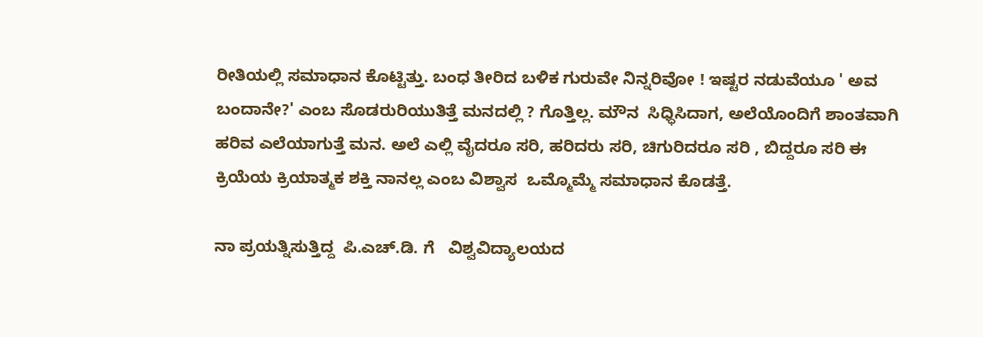ರೀತಿಯಲ್ಲಿ ಸಮಾಧಾನ ಕೊಟ್ಟಿತ್ತು. ಬಂಧ ತೀರಿದ ಬಳಿಕ ಗುರುವೇ ನಿನ್ನರಿವೋ ! ಇಷ್ಟರ ನಡುವೆಯೂ ' ಅವ ಬಂದಾನೇ?' ಎಂಬ ಸೊಡರುರಿಯುತಿತ್ತೆ ಮನದಲ್ಲಿ ? ಗೊತ್ತಿಲ್ಲ. ಮೌನ  ಸಿಧ್ಧಿಸಿದಾಗ, ಅಲೆಯೊಂದಿಗೆ ಶಾಂತವಾಗಿ ಹರಿವ ಎಲೆಯಾಗುತ್ತೆ ಮನ. ಅಲೆ ಎಲ್ಲಿ ವೈದರೂ ಸರಿ, ಹರಿದರು ಸರಿ, ಚಿಗುರಿದರೂ ಸರಿ , ಬಿದ್ದರೂ ಸರಿ ಈ ಕ್ರಿಯೆಯ ಕ್ರಿಯಾತ್ಮಕ ಶಕ್ತಿ ನಾನಲ್ಲ ಎಂಬ ವಿಶ್ವಾಸ  ಒಮ್ಮೊಮ್ಮೆ ಸಮಾಧಾನ ಕೊಡತ್ತೆ.

ನಾ ಪ್ರಯತ್ನಿಸುತ್ತಿದ್ದ  ಪಿ.ಎಚ್.ಡಿ. ಗೆ   ವಿಶ್ವವಿದ್ಯಾಲಯದ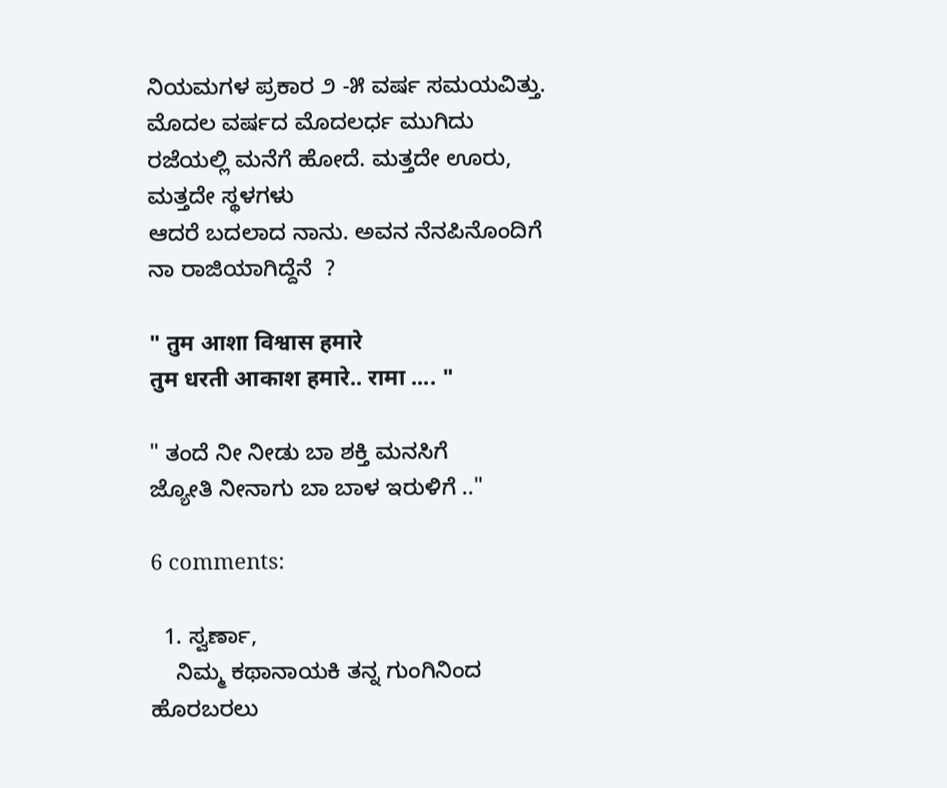ನಿಯಮಗಳ ಪ್ರಕಾರ ೨ -೫ ವರ್ಷ ಸಮಯವಿತ್ತು.
ಮೊದಲ ವರ್ಷದ ಮೊದಲರ್ಧ ಮುಗಿದು ರಜೆಯಲ್ಲಿ ಮನೆಗೆ ಹೋದೆ. ಮತ್ತದೇ ಊರು, ಮತ್ತದೇ ಸ್ಥಳಗಳು
ಆದರೆ ಬದಲಾದ ನಾನು. ಅವನ ನೆನಪಿನೊಂದಿಗೆ ನಾ ರಾಜಿಯಾಗಿದ್ದೆನೆ  ?

" तुम आशा विश्वास हमारे
तुम धरती आकाश हमारे.. रामा .... "

" ತಂದೆ ನೀ ನೀಡು ಬಾ ಶಕ್ತಿ ಮನಸಿಗೆ
ಜ್ಯೋತಿ ನೀನಾಗು ಬಾ ಬಾಳ ಇರುಳಿಗೆ .."

6 comments:

  1. ಸ್ವರ್ಣಾ,
    ನಿಮ್ಮ ಕಥಾನಾಯಕಿ ತನ್ನ ಗುಂಗಿನಿಂದ ಹೊರಬರಲು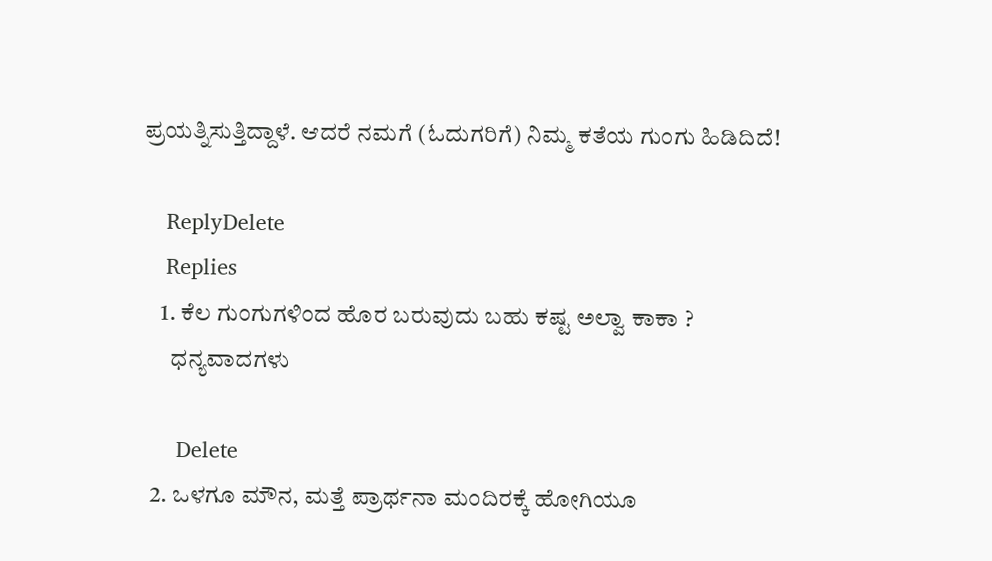ಪ್ರಯತ್ನಿಸುತ್ತಿದ್ದಾಳೆ. ಆದರೆ ನಮಗೆ (ಓದುಗರಿಗೆ) ನಿಮ್ಮ ಕತೆಯ ಗುಂಗು ಹಿಡಿದಿದೆ!

    ReplyDelete
    Replies
    1. ಕೆಲ ಗುಂಗುಗಳಿಂದ ಹೊರ ಬರುವುದು ಬಹು ಕಷ್ಟ ಅಲ್ವಾ ಕಾಕಾ ?
      ಧನ್ಯವಾದಗಳು

      Delete
  2. ಒಳಗೂ ಮೌನ, ಮತ್ತೆ ಪ್ರಾರ್ಥನಾ ಮಂದಿರಕ್ಕೆ ಹೋಗಿಯೂ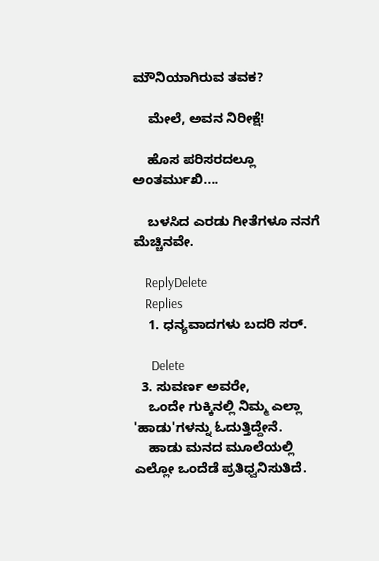ಮೌನಿಯಾಗಿರುವ ತವಕ?

    ಮೇಲೆ, ಅವನ ನಿರೀಕ್ಷೆ!

    ಹೊಸ ಪರಿಸರದಲ್ಲೂ ಅಂತರ್ಮುಖಿ....

    ಬಳಸಿದ ಎರಡು ಗೀತೆಗಳೂ ನನಗೆ ಮೆಚ್ಚಿನವೇ.

    ReplyDelete
    Replies
    1. ಧನ್ಯವಾದಗಳು ಬದರಿ ಸರ್.

      Delete
  3. ಸುವರ್ಣ ಅವರೇ,
    ಒಂದೇ ಗುಕ್ಕಿನಲ್ಲಿ ನಿಮ್ಮ ಎಲ್ಲಾ 'ಹಾಡು'ಗಳನ್ನು ಓದುತ್ತಿದ್ದೇನೆ.
    ಹಾಡು ಮನದ ಮೂಲೆಯಲ್ಲಿ ಎಲ್ಲೋ ಒಂದೆಡೆ ಪ್ರತಿಧ್ವನಿಸುತಿದೆ.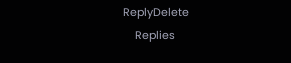ReplyDelete
    Replies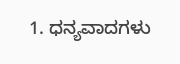1. ಧನ್ಯವಾದಗಳು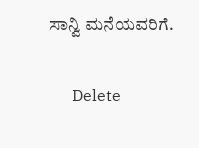ಸಾನ್ವಿ ಮನೆಯವರಿಗೆ.

      Delete